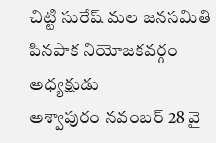చిట్టి సురేష్ మల జనసమితి పినపాక నియోజకవర్గం అధ్యక్షుడు
అశ్వాపురం నవంబర్ 28 వై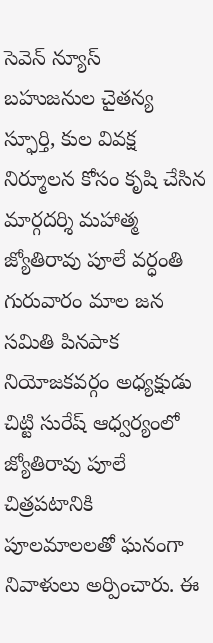సెవెన్ న్యూస్
బహుజనుల చైతన్య స్ఫూర్తి, కుల వివక్ష నిర్మూలన కోసం కృషి చేసిన మార్గదర్శి మహాత్మ జ్యోతిరావు పూలే వర్ధంతి గురువారం మాల జన సమితి పినపాక నియోజకవర్గం అధ్యక్షుడు చిట్టి సురేష్ ఆధ్వర్యంలో జ్యోతిరావు పూలే చిత్రపటానికి పూలమాలలతో ఘనంగా నివాళులు అర్పించారు. ఈ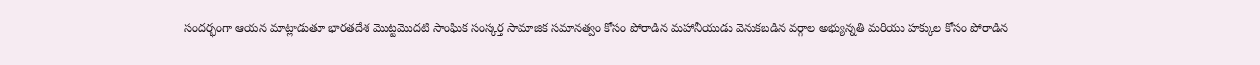సందర్భంగా ఆయన మాట్లాడుతూ భారతదేశ మొట్టమొదటి సాంఘిక సంస్కర్త సామాజిక సమానత్వం కోసం పోరాడిన మహానీయుడు వెనుకబడిన వర్గాల అభ్యున్నతి మరియు హక్కుల కోసం పోరాడిన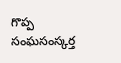గొప్ప సంఘసంస్కర్త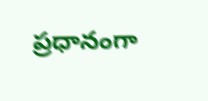ప్రధానంగా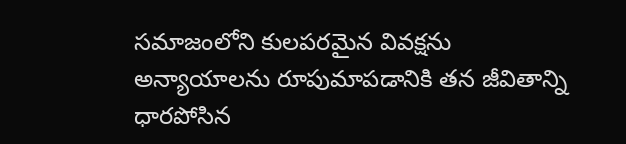సమాజంలోని కులపరమైన వివక్షను అన్యాయాలను రూపుమాపడానికి తన జీవితాన్ని ధారపోసిన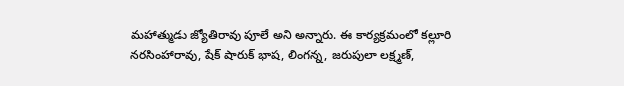మహాత్ముడు జ్యోతిరావు పూలే అని అన్నారు. ఈ కార్యక్రమంలో కల్లూరి నరసింహారావు, షేక్ షారుక్ భాష, లింగన్న, జరుపులా లక్ష్మణ్,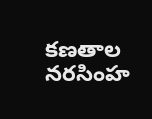కణతాల నరసింహ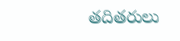తదితరులు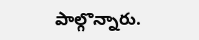పాల్గొన్నారు.